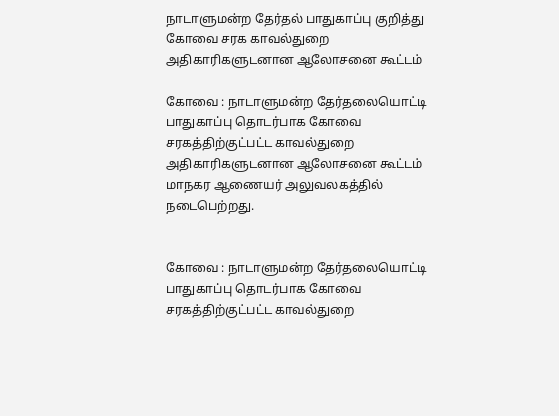நாடாளுமன்ற தேர்தல் பாதுகாப்பு குறித்து கோவை சரக காவல்துறை அதிகாரிகளுடனான ஆலோசனை கூட்டம்

கோவை : நாடாளுமன்ற தேர்தலையொட்டி பாதுகாப்பு தொடர்பாக கோவை சரகத்திற்குட்பட்ட காவல்துறை அதிகாரிகளுடனான ஆலோசனை கூட்டம் மாநகர ஆணையர் அலுவலகத்தில் நடைபெற்றது.


கோவை : நாடாளுமன்ற தேர்தலையொட்டி பாதுகாப்பு தொடர்பாக கோவை சரகத்திற்குட்பட்ட காவல்துறை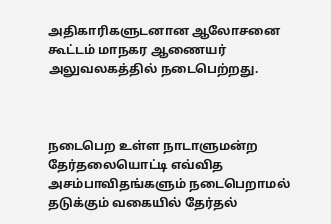அதிகாரிகளுடனான ஆலோசனை கூட்டம் மாநகர ஆணையர் அலுவலகத்தில் நடைபெற்றது.



நடைபெற உள்ள நாடாளுமன்ற தேர்தலையொட்டி எவ்வித அசம்பாவிதங்களும் நடைபெறாமல் தடுக்கும் வகையில் தேர்தல்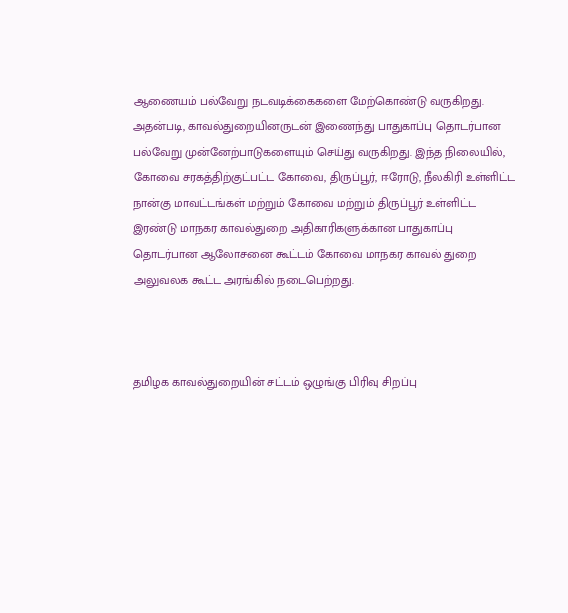ஆணையம் பல்வேறு நடவடிக்கைகளை மேற்கொண்டு வருகிறது. அதன்படி, காவல்துறையினருடன் இணைந்து பாதுகாப்பு தொடர்பான பல்வேறு முன்னேற்பாடுகளையும் செய்து வருகிறது. இந்த நிலையில், கோவை சரகத்திற்குட்பட்ட கோவை, திருப்பூர், ஈரோடு, நீலகிரி உள்ளிட்ட நான்கு மாவட்டங்கள் மற்றும் கோவை மற்றும் திருப்பூர் உள்ளிட்ட இரண்டு மாநகர காவல்துறை அதிகாரிகளுக்கான பாதுகாப்பு தொடர்பான ஆலோசனை கூட்டம் கோவை மாநகர காவல் துறை அலுவலக கூட்ட அரங்கில் நடைபெற்றது.



தமிழக காவல்துறையின் சட்டம் ஒழுங்கு பிரிவு சிறப்பு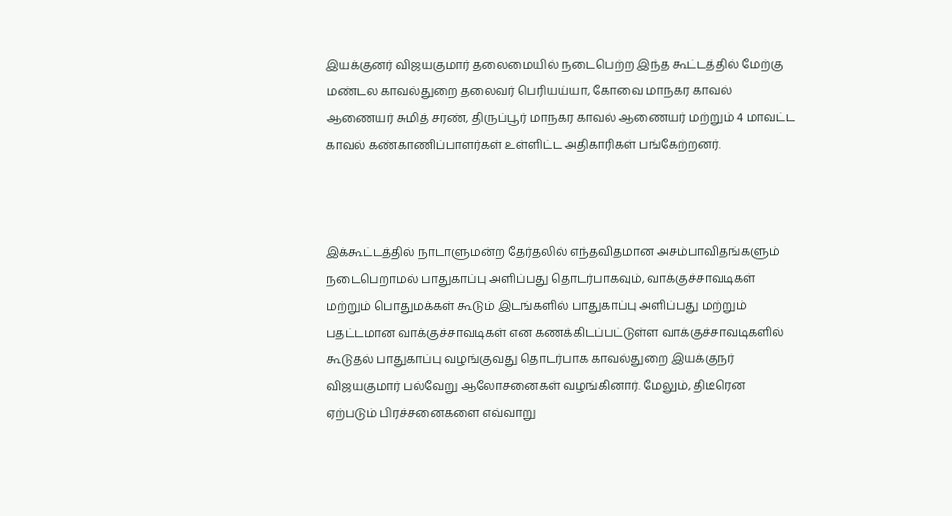இயக்குனர் விஜயகுமார் தலைமையில் நடைபெற்ற இந்த கூட்டத்தில் மேற்கு மண்டல காவல்துறை தலைவர் பெரியய்யா, கோவை மாநகர காவல் ஆணையர் சுமித் சரண், திருப்பூர் மாநகர காவல் ஆணையர் மற்றும் 4 மாவட்ட காவல் கண்காணிப்பாளர்கள் உள்ளிட்ட அதிகாரிகள் பங்கேற்றனர்.



இக்கூட்டத்தில் நாடாளுமன்ற தேர்தலில் எந்தவிதமான அசம்பாவிதங்களும் நடைபெறாமல் பாதுகாப்பு அளிப்பது தொடர்பாகவும், வாக்குச்சாவடிகள் மற்றும் பொதுமக்கள் கூடும் இடங்களில் பாதுகாப்பு அளிப்பது மற்றும் பதட்டமான வாக்குச்சாவடிகள் என கணக்கிடப்பட்டுள்ள வாக்குச்சாவடிகளில் கூடுதல் பாதுகாப்பு வழங்குவது தொடர்பாக காவல்துறை இயக்குநர் விஜயகுமார் பல்வேறு ஆலோசனைகள் வழங்கினார். மேலும், திடீரென ஏற்படும் பிரச்சனைகளை எவ்வாறு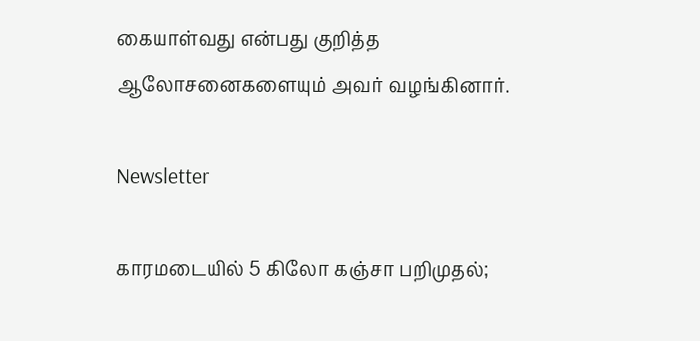கையாள்வது என்பது குறித்த ஆலோசனைகளையும் அவர் வழங்கினார்.

Newsletter

காரமடையில் 5 கிலோ கஞ்சா பறிமுதல்;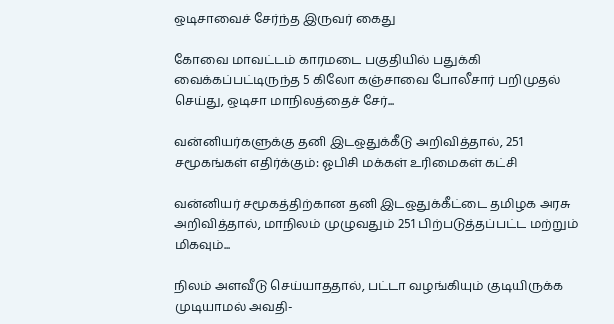ஒடிசாவைச் சேர்ந்த இருவர் கைது

கோவை மாவட்டம் காரமடை பகுதியில் பதுக்கி வைக்கப்பட்டிருந்த 5 கிலோ கஞ்சாவை போலீசார் பறிமுதல் செய்து, ஒடிசா மாநிலத்தைச் சேர்...

வன்னியர்களுக்கு தனி இடஒதுக்கீடு அறிவித்தால், 251 சமூகங்கள் எதிர்க்கும்: ஓபிசி மக்கள் உரிமைகள் கட்சி

வன்னியர் சமூகத்திற்கான தனி இடஒதுக்கீட்டை தமிழக அரசு அறிவித்தால், மாநிலம் முழுவதும் 251 பிற்படுத்தப்பட்ட மற்றும் மிகவும்...

நிலம் அளவீடு செய்யாததால், பட்டா வழங்கியும் குடியிருக்க முடியாமல் அவதி-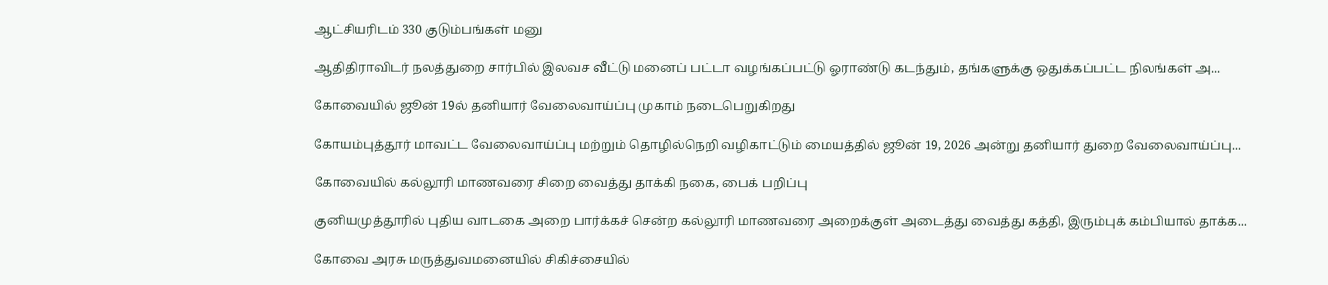ஆட்சியரிடம் 330 குடும்பங்கள் மனு

ஆதிதிராவிடர் நலத்துறை சார்பில் இலவச வீட்டு மனைப் பட்டா வழங்கப்பட்டு ஓராண்டு கடந்தும், தங்களுக்கு ஒதுக்கப்பட்ட நிலங்கள் அ...

கோவையில் ஜூன் 19ல் தனியார் வேலைவாய்ப்பு முகாம் நடைபெறுகிறது

கோயம்புத்தூர் மாவட்ட வேலைவாய்ப்பு மற்றும் தொழில்நெறி வழிகாட்டும் மையத்தில் ஜூன் 19, 2026 அன்று தனியார் துறை வேலைவாய்ப்பு...

கோவையில் கல்லூரி மாணவரை சிறை வைத்து தாக்கி நகை, பைக் பறிப்பு

குனியமுத்தூரில் புதிய வாடகை அறை பார்க்கச் சென்ற கல்லூரி மாணவரை அறைக்குள் அடைத்து வைத்து கத்தி, இரும்புக் கம்பியால் தாக்க...

கோவை அரசு மருத்துவமனையில் சிகிச்சையில்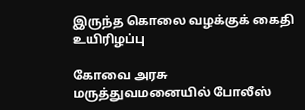இருந்த கொலை வழக்குக் கைதி உயிரிழப்பு

கோவை அரசு மருத்துவமனையில் போலீஸ்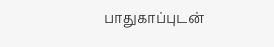பாதுகாப்புடன்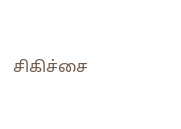சிகிச்சை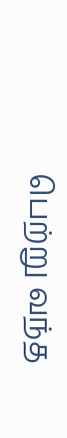பெற்று வந்த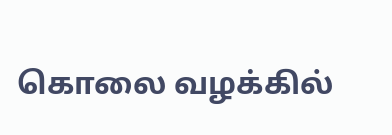கொலை வழக்கில்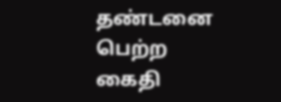தண்டனை பெற்ற கைதி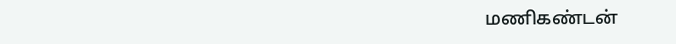மணிகண்டன்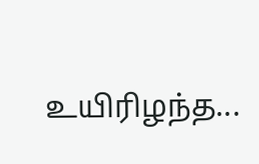உயிரிழந்த...